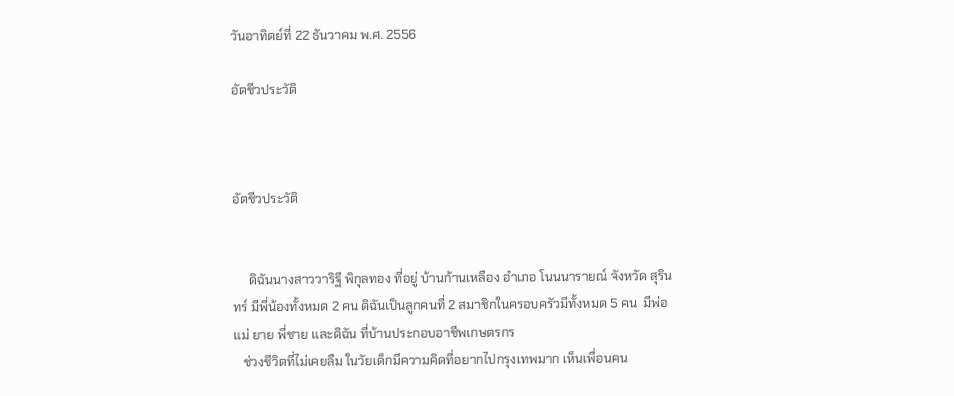วันอาทิตย์ที่ 22 ธันวาคม พ.ศ. 2556

อัตชีวประวัติ



อัตชีวประวัติ


     ดิฉันนางสาววาริฐี พิกุลทอง ที่อยู่ บ้านก้านเหลือง อำเภอ โนนนารายณ์ จังหวัด สุรินทร์ มีพี่น้องทั้งหมด 2 คน ดิฉันเป็นลูกคนที่ 2 สมาชิกในครอบครัวมีทั้งหมด 5 คน  มีพ่อ แม่ ยาย พี่ชาย และดิฉัน ที่บ้านประกอบอาชีพเกษตรกร
   ช่วงชีวิตที่ไม่เคยลืม ในวัยเด็กมีความคิดที่อยากไปกรุงเทพมาก เห็นเพื่อนคน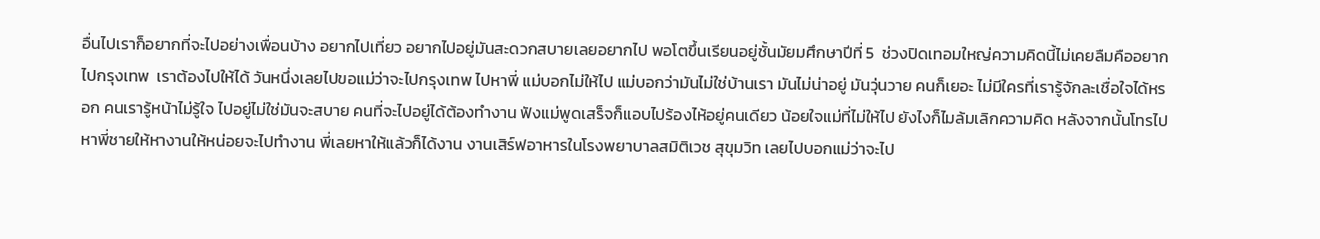อื่นไปเราก็อยากที่จะไปอย่างเพื่อนบ้าง อยากไปเที่ยว อยากไปอยู่มันสะดวกสบายเลยอยากไป พอโตขึ้นเรียนอยู่ชั้นมัยมศึกษาปีที่ 5  ช่วงปิดเทอมใหญ่ความคิดนี้ไม่เคยลืมคืออยากไปกรุงเทพ  เราต้องไปให้ได้ วันหนึ่งเลยไปขอแม่ว่าจะไปกรุงเทพ ไปหาพี่ แม่บอกไม่ให้ไป แม่บอกว่ามันไม่ใช่บ้านเรา มันไม่น่าอยู่ มันวุ่นวาย คนก็เยอะ ไม่มีใครที่เรารู้จักละเชื่อใจได้หรอก คนเรารู้หน้าไม่รู้ใจ ไปอยู่ไม่ใช่มันจะสบาย คนที่จะไปอยู่ได้ต้องทำงาน ฟังแม่พูดเสร็จก็แอบไปร้องไห้อยู่คนเดียว น้อยใจแม่ที่ไม่ให้ไป ยังไงก็ไมล้มเลิกความคิด หลังจากนั้นโทรไปหาพี่ชายให้หางานให้หน่อยจะไปทำงาน พี่เลยหาให้แล้วก็ได้งาน งานเสิร์ฟอาหารในโรงพยาบาลสมิติเวช สุขุมวิท เลยไปบอกแม่ว่าจะไป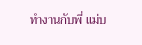ทำงานกับพี่ แม่บ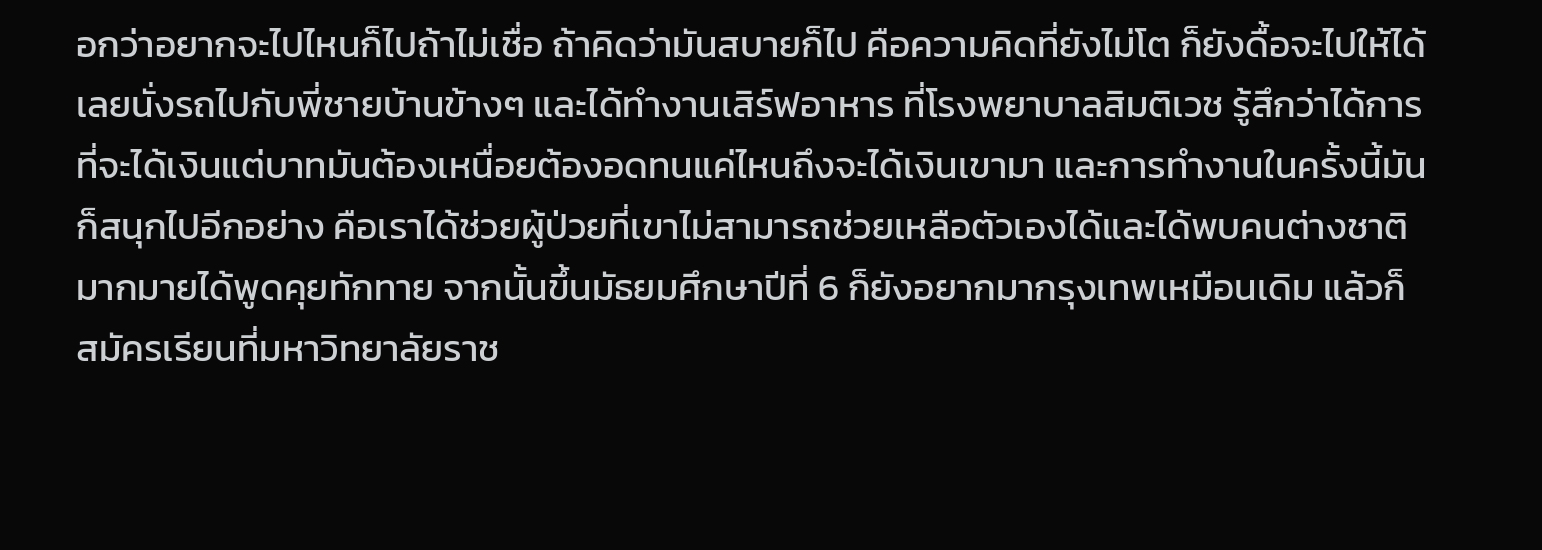อกว่าอยากจะไปไหนก็ไปถ้าไม่เชื่อ ถ้าคิดว่ามันสบายก็ไป คือความคิดที่ยังไม่โต ก็ยังดื้อจะไปให้ได้ เลยนั่งรถไปกับพี่ชายบ้านข้างๆ และได้ทำงานเสิร์ฟอาหาร ที่โรงพยาบาลสิมติเวช รู้สึกว่าได้การที่จะได้เงินแต่บาทมันต้องเหนื่อยต้องอดทนแค่ไหนถึงจะได้เงินเขามา และการทำงานในครั้งนี้มันก็สนุกไปอีกอย่าง คือเราได้ช่วยผู้ป่วยที่เขาไม่สามารถช่วยเหลือตัวเองได้และได้พบคนต่างชาติมากมายได้พูดคุยทักทาย จากนั้นขึ้นมัธยมศึกษาปีที่ 6 ก็ยังอยากมากรุงเทพเหมือนเดิม แล้วก็สมัครเรียนที่มหาวิทยาลัยราช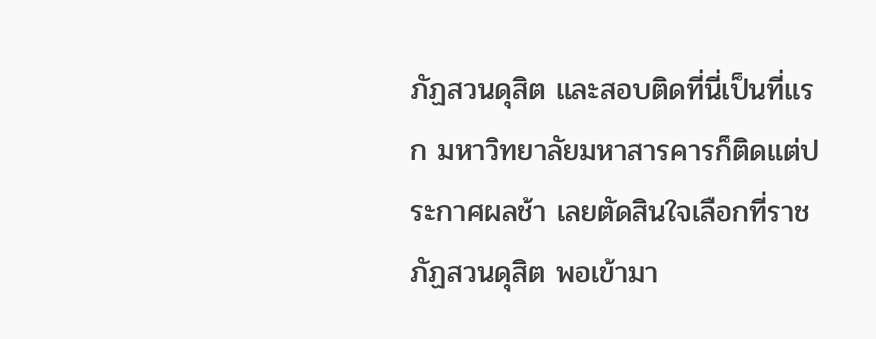ภัฏสวนดุสิต และสอบติดที่นี่เป็นที่แรก มหาวิทยาลัยมหาสารคารก็ติดแต่ประกาศผลช้า เลยตัดสินใจเลือกที่ราชภัฏสวนดุสิต พอเข้ามา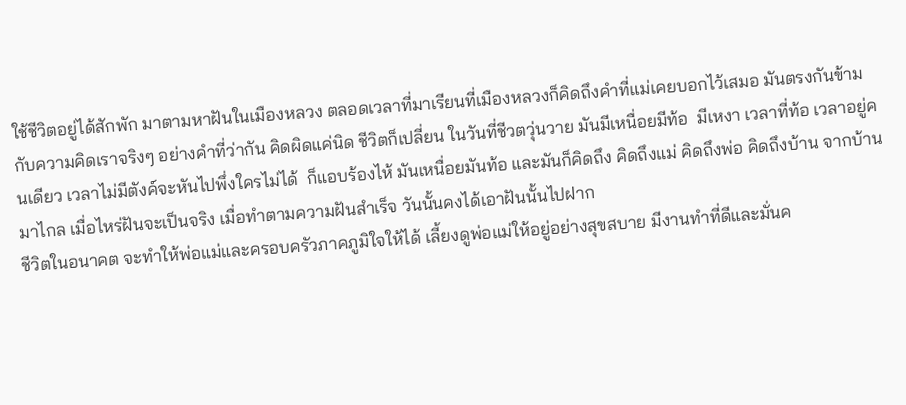ใช้ชีวิตอยู่ได้สักพัก มาตามหาฝันในเมืองหลวง ตลอดเวลาที่มาเรียนที่เมืองหลวงก็คิดถึงคำที่แม่เคยบอกไว้เสมอ มันตรงกันข้ามกับความคิดเราจริงๆ อย่างคำที่ว่ากัน คิดผิดแค่นิด ชีวิตก็เปลี่ยน ในวันที่ชีวตวุ่นวาย มันมีเหนื่อยมีท้อ  มีเหงา เวลาที่ท้อ เวลาอยู่คนเดียว เวลาไม่มีตังค์จะหันไปพึ่งใครไม่ได้  ก็แอบร้องไห้ มันเหนื่อยมันท้อ และมันก็คิดถึง คิดถึงแม่ คิดถึงพ่อ คิดถึงบ้าน จากบ้านมาไกล เมื่อไหร่ฝันจะเป็นจริง เมื่อทำตามความฝันสำเร็จ วันนั้นคงได้เอาฝันนั้นไปฝาก
ชีวิตในอนาคต จะทำให้พ่อแม่และครอบครัวภาคภูมิใจให้ได้ เลี้ยงดูพ่อแม่ให้อยู่อย่างสุขสบาย มีงานทำที่ดีและมั่นค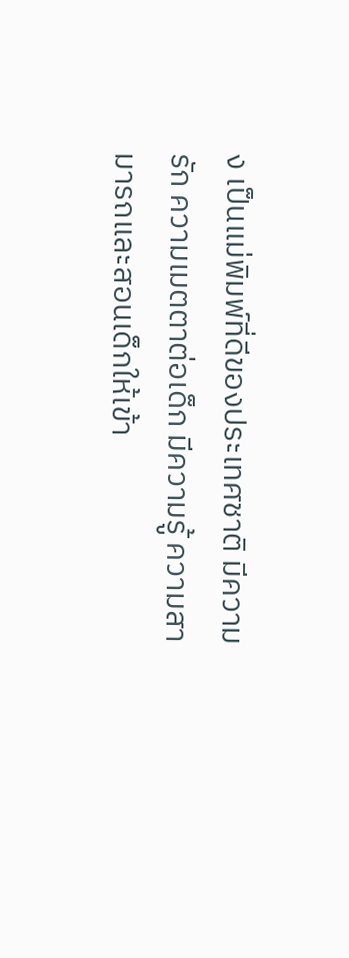ง เป็นแม่พิมพ์ที่ดีของประเทศชาติ มีความรัก ความเมตตาต่อเด็ก มีความรู้ ความสามารถและสอนเด็กให้เข้า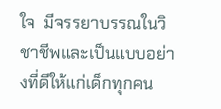ใจ  มีจรรยาบรรณในวิชาชีพและเป็นแบบอย่างที่ดีให้แก่เด็กทุกคน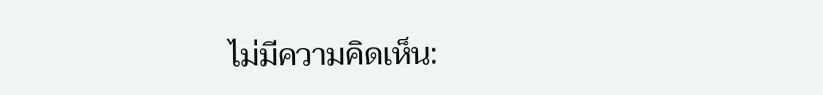ไม่มีความคิดเห็น: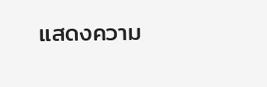แสดงความ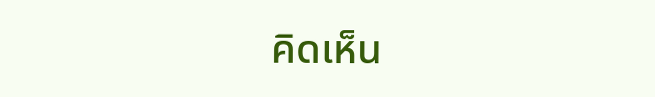คิดเห็น